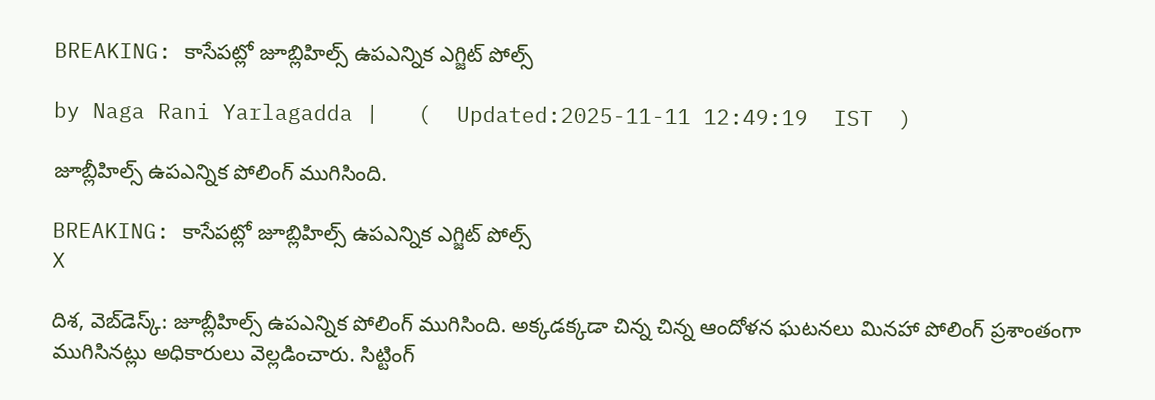BREAKING: కాసేపట్లో జూబ్లిహిల్స్ ఉపఎన్నిక ఎగ్జిట్ పోల్స్

by Naga Rani Yarlagadda |   (  Updated:2025-11-11 12:49:19  IST  )

జూబ్లీహిల్స్ ఉపఎన్నిక పోలింగ్ ముగిసింది.

BREAKING: కాసేపట్లో జూబ్లిహిల్స్ ఉపఎన్నిక ఎగ్జిట్ పోల్స్
X

దిశ, వెబ్‌డెస్క్: జూబ్లీహిల్స్ ఉపఎన్నిక పోలింగ్ ముగిసింది. అక్కడక్కడా చిన్న చిన్న ఆందోళన ఘటనలు మినహా పోలింగ్ ప్రశాంతంగా ముగిసినట్లు అధికారులు వెల్లడించారు. సిట్టింగ్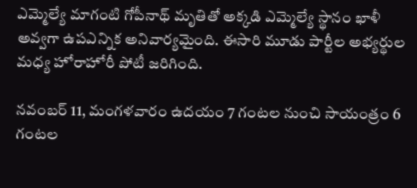ఎమ్మెల్యే మాగంటి గోపీనాథ్ మృతితో అక్కడి ఎమ్మెల్యే స్థానం ఖాళీ అవ్వగా ఉపఎన్నిక అనివార్యమైంది. ఈసారి మూడు పార్టీల అభ్యర్థుల మధ్య హోరాహోరీ పోటీ జరిగింది.

నవంబర్ 11, మంగళవారం ఉదయం 7 గంటల నుంచి సాయంత్రం 6 గంటల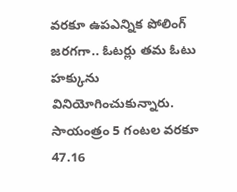వరకూ ఉపఎన్నిక పోలింగ్ జరగగా.. ఓటర్లు తమ ఓటు హక్కును వినియోగించుకున్నారు. సాయంత్రం 5 గంటల వరకూ 47.16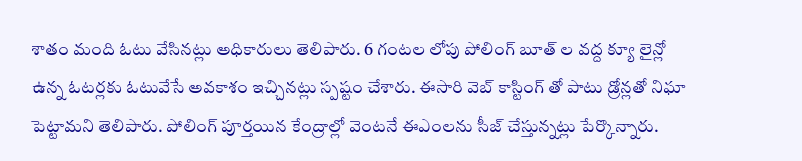శాతం మంది ఓటు వేసినట్లు అధికారులు తెలిపారు. 6 గంటల లోపు పోలింగ్ బూత్ ల వద్ద క్యూ లైన్లో ఉన్న ఓటర్లకు ఓటువేసే అవకాశం ఇచ్చినట్లు స్పష్టం చేశారు. ఈసారి వెబ్ కాస్టింగ్ తో పాటు డ్రోన్లతో నిఘా పెట్టామని తెలిపారు. పోలింగ్ పూర్తయిన కేంద్రాల్లో వెంటనే ఈఎంలను సీజ్ చేస్తున్నట్లు పేర్కొన్నారు.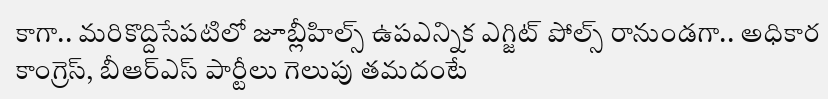కాగా.. మరికొద్దిసేపటిలో జూబ్లీహిల్స్ ఉపఎన్నిక ఎగ్జిట్ పోల్స్ రానుండగా.. అధికార కాంగ్రెస్, బీఆర్ఎస్ పార్టీలు గెలుపు తమదంటే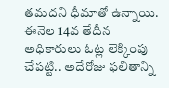తమదని ధీమాతో ఉన్నాయి. ఈనెల 14వ తేదీన అధికారులు ఓట్ల లెక్కింపు చేపట్టి.. అదేరోజు ఫలితాన్ని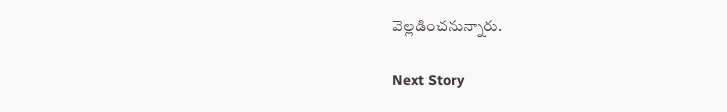వెల్లడించనున్నారు.

Next Story